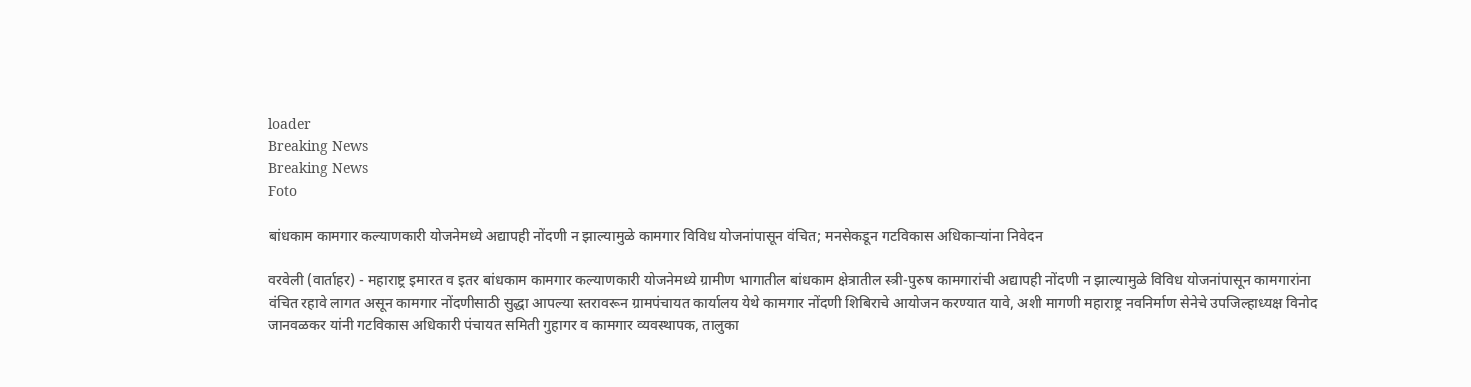loader
Breaking News
Breaking News
Foto

बांधकाम कामगार कल्याणकारी योजनेमध्ये अद्यापही नोंदणी न झाल्यामुळे कामगार विविध योजनांपासून वंचित; मनसेकडून गटविकास अधिकार्‍यांना निवेदन

वरवेली (वार्ताहर) - महाराष्ट्र इमारत व इतर बांधकाम कामगार कल्याणकारी योजनेमध्ये ग्रामीण भागातील बांधकाम क्षेत्रातील स्त्री-पुरुष कामगारांची अद्यापही नोंदणी न झाल्यामुळे विविध योजनांपासून कामगारांना वंचित रहावे लागत असून कामगार नोंदणीसाठी सुद्धा आपल्या स्तरावरून ग्रामपंचायत कार्यालय येथे कामगार नोंदणी शिबिराचे आयोजन करण्यात यावे, अशी मागणी महाराष्ट्र नवनिर्माण सेनेचे उपजिल्हाध्यक्ष विनोद जानवळकर यांनी गटविकास अधिकारी पंचायत समिती गुहागर व कामगार व्यवस्थापक, तालुका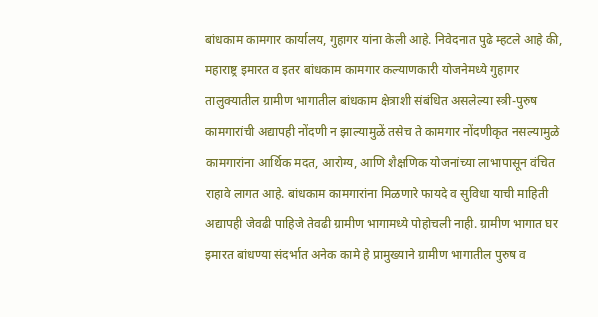बांधकाम कामगार कार्यालय, गुहागर यांना केली आहे. निवेदनात पुढे म्हटले आहे की, महाराष्ट्र इमारत व इतर बांधकाम कामगार कल्याणकारी योजनेमध्ये गुहागर तालुक्यातील ग्रामीण भागातील बांधकाम क्षेत्राशी संबंधित असलेल्या स्त्री-पुरुष कामगारांची अद्यापही नोंदणी न झाल्यामुळें तसेच ते कामगार नोंदणीकृत नसल्यामुळे कामगारांना आर्थिक मदत, आरोग्य, आणि शैक्षणिक योजनांच्या लाभापासून वंचित राहावे लागत आहे. बांधकाम कामगारांना मिळणारे फायदे व सुविधा याची माहिती अद्यापही जेवढी पाहिजे तेवढी ग्रामीण भागामध्ये पोहोचली नाही. ग्रामीण भागात घर इमारत बांधण्या संदर्भात अनेक कामे हे प्रामुख्याने ग्रामीण भागातील पुरुष व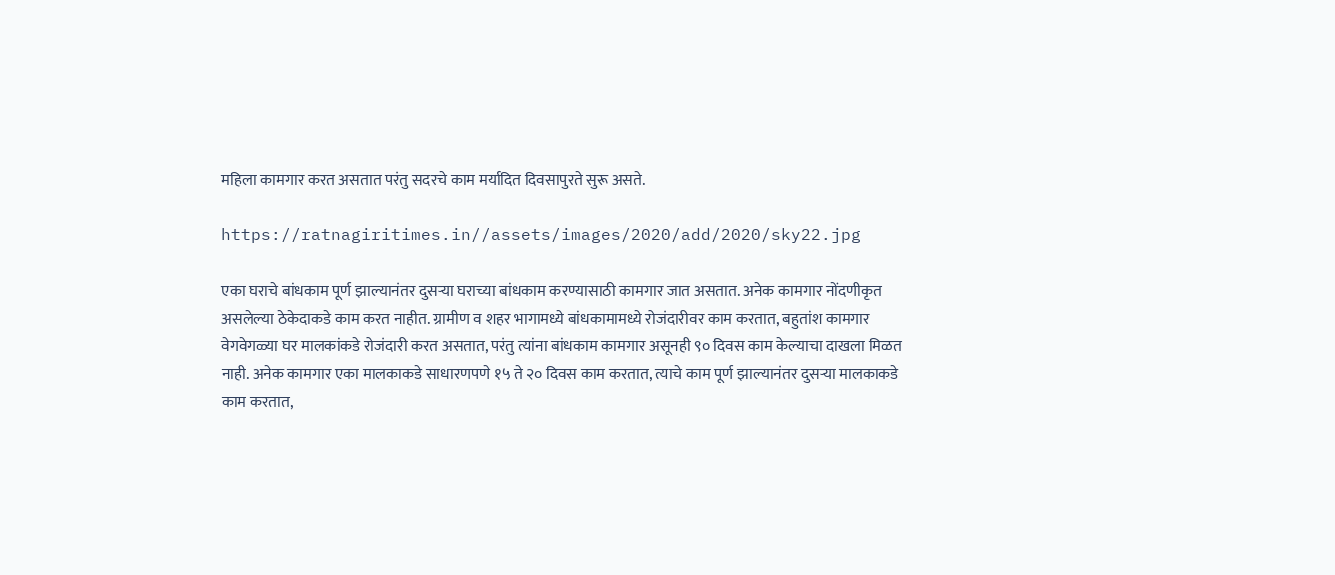महिला कामगार करत असतात परंतु सदरचे काम मर्यादित दिवसापुरते सुरू असते.

https://ratnagiritimes.in//assets/images/2020/add/2020/sky22.jpg

एका घराचे बांधकाम पूर्ण झाल्यानंतर दुसऱ्या घराच्या बांधकाम करण्यासाठी कामगार जात असतात. अनेक कामगार नोंदणीकृत असलेल्या ठेकेदाकडे काम करत नाहीत. ग्रामीण व शहर भागामध्ये बांधकामामध्ये रोजंदारीवर काम करतात, बहुतांश कामगार वेगवेगळ्या घर मालकांकडे रोजंदारी करत असतात, परंतु त्यांना बांधकाम कामगार असूनही ९० दिवस काम केल्याचा दाखला मिळत नाही. अनेक कामगार एका मालकाकडे साधारणपणे १५ ते २० दिवस काम करतात, त्याचे काम पूर्ण झाल्यानंतर दुसऱ्या मालकाकडे काम करतात,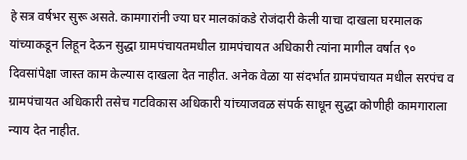हे सत्र वर्षभर सुरू असते. कामगारांनी ज्या घर मालकांकडे रोजंदारी केली याचा दाखला घरमालक यांच्याकडून लिहून देऊन सुद्धा ग्रामपंचायतमधील ग्रामपंचायत अधिकारी त्यांना मागील वर्षात ९० दिवसांपेक्षा जास्त काम केल्यास दाखला देत नाहीत. अनेक वेळा या संदर्भात ग्रामपंचायत मधील सरपंच व ग्रामपंचायत अधिकारी तसेच गटविकास अधिकारी यांच्याजवळ संपर्क साधून सुद्धा कोणीही कामगाराला न्याय देत नाहीत.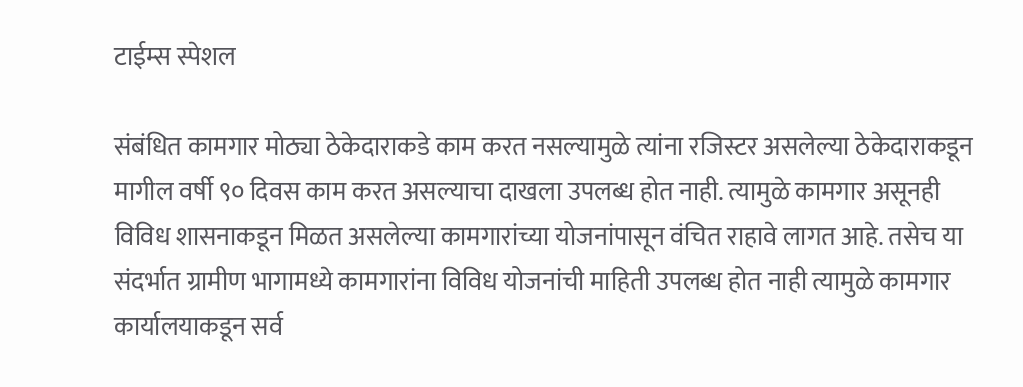टाईम्स स्पेशल

संबंधित कामगार मोठ्या ठेकेदाराकडे काम करत नसल्यामुळे त्यांना रजिस्टर असलेल्या ठेकेदाराकडून मागील वर्षी ९० दिवस काम करत असल्याचा दाखला उपलब्ध होत नाही. त्यामुळे कामगार असूनही विविध शासनाकडून मिळत असलेल्या कामगारांच्या योजनांपासून वंचित राहावे लागत आहे. तसेच या संदर्भात ग्रामीण भागामध्ये कामगारांना विविध योजनांची माहिती उपलब्ध होत नाही त्यामुळे कामगार कार्यालयाकडून सर्व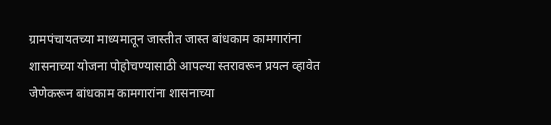ग्रामपंचायतच्या माध्यमातून जास्तीत जास्त बांधकाम कामगारांना शासनाच्या योजना पोहोचण्यासाठी आपल्या स्तरावरून प्रयत्न व्हावेत जेणेकरून बांधकाम कामगारांना शासनाच्या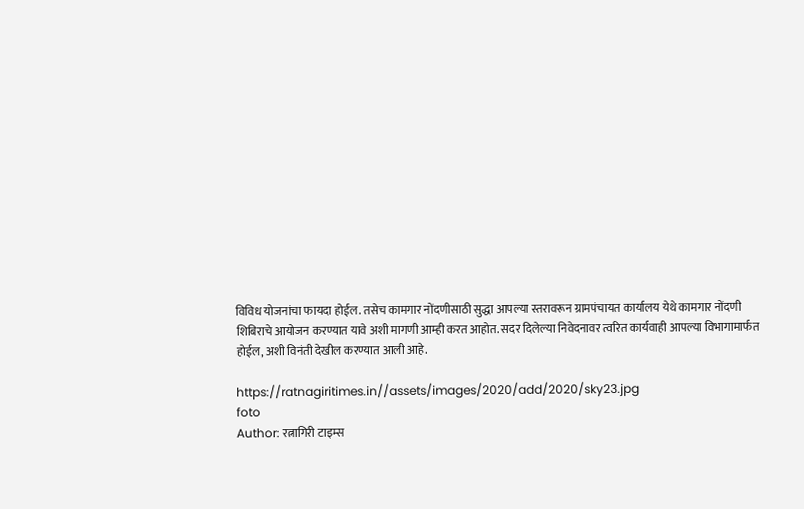विविध योजनांचा फायदा होईल. तसेच कामगार नोंदणीसाठी सुद्धा आपल्या स्तरावरून ग्रामपंचायत कार्यालय येथे कामगार नोंदणी शिबिराचे आयोजन करण्यात यावे अशी मागणी आम्ही करत आहोत. सदर दिलेल्या निवेदनावर त्वरित कार्यवाही आपल्या विभागामार्फत होईल, अशी विनंती देखील करण्यात आली आहे.

https://ratnagiritimes.in//assets/images/2020/add/2020/sky23.jpg
foto
Author: रत्नागिरी टाइम्स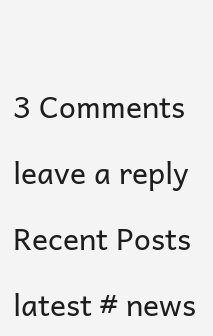3 Comments

leave a reply

Recent Posts

latest # news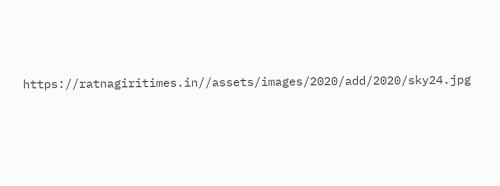https://ratnagiritimes.in//assets/images/2020/add/2020/sky24.jpg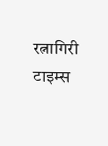रत्नागिरी टाइम्स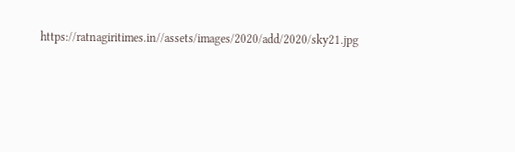https://ratnagiritimes.in//assets/images/2020/add/2020/sky21.jpg